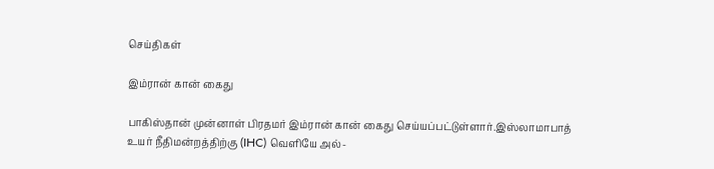செய்திகள்

இம்ரான் கான் கைது

பாகிஸ்தான் முன்னாள் பிரதமர் இம்ரான் கான் கைது செய்யப்பட்டுள்ளார்.இஸ்லாமாபாத் உயர் நீதிமன்றத்திற்கு (IHC) வெளியே அல்-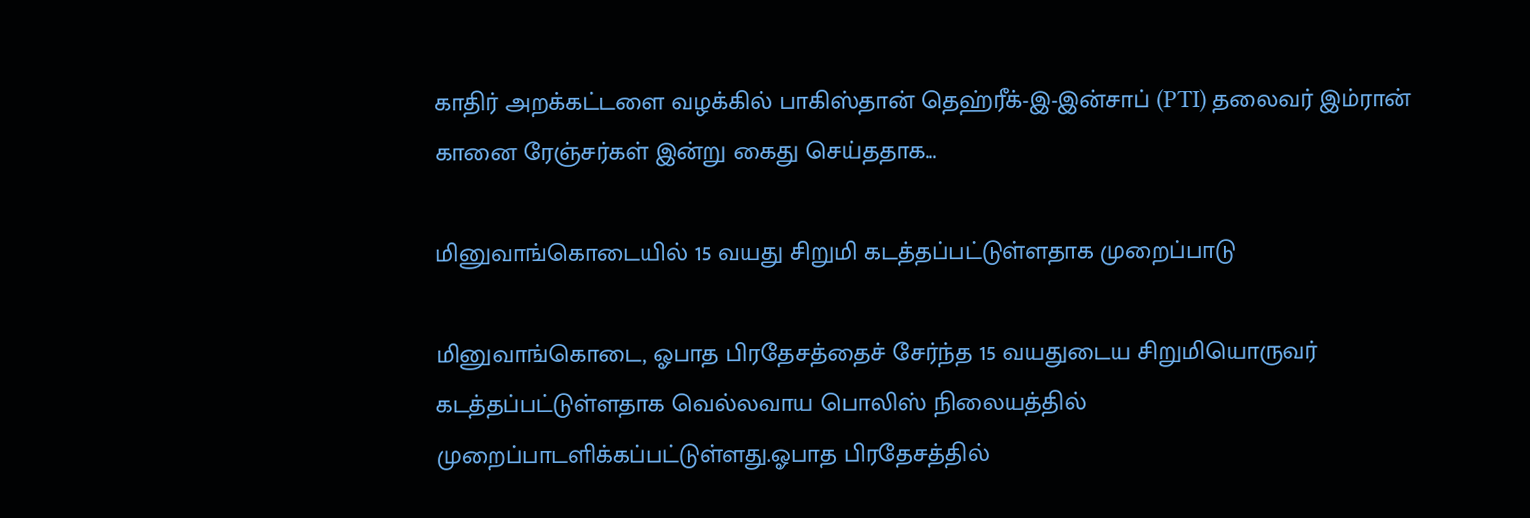காதிர் அறக்கட்டளை வழக்கில் பாகிஸ்தான் தெஹ்ரீக்-இ-இன்சாப் (PTI) தலைவர் இம்ரான் கானை ரேஞ்சர்கள் இன்று கைது செய்ததாக...

மினுவாங்கொடையில் 15 வயது சிறுமி கடத்தப்பட்டுள்ளதாக முறைப்பாடு

மினுவாங்கொடை, ஓபாத பிரதேசத்தைச் சேர்ந்த 15 வயதுடைய சிறுமியொருவர் கடத்தப்பட்டுள்ளதாக வெல்லவாய பொலிஸ் நிலையத்தில் முறைப்பாடளிக்கப்பட்டுள்ளது.ஓபாத பிரதேசத்தில்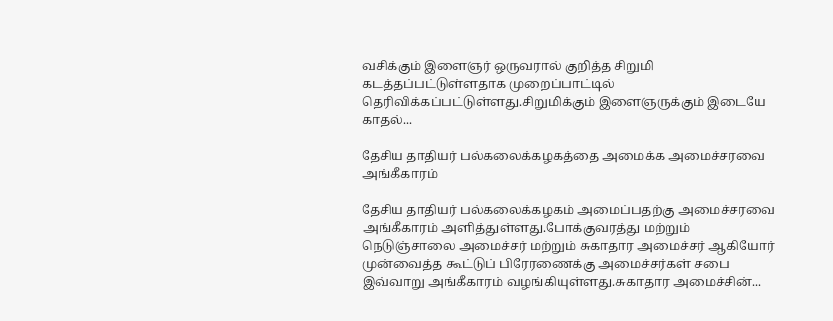வசிக்கும் இளைஞர் ஒருவரால் குறித்த சிறுமி கடத்தப்பட்டுள்ளதாக முறைப்பாட்டில் தெரிவிக்கப்பட்டுள்ளது.சிறுமிக்கும் இளைஞருக்கும் இடையே காதல்...

தேசிய தாதியர் பல்கலைக்கழகத்தை அமைக்க அமைச்சரவை அங்கீகாரம்

தேசிய தாதியர் பல்கலைக்கழகம் அமைப்பதற்கு அமைச்சரவை அங்கீகாரம் அளித்துள்ளது.போக்குவரத்து மற்றும் நெடுஞ்சாலை அமைச்சர் மற்றும் சுகாதார அமைச்சர் ஆகியோர் முன்வைத்த கூட்டுப் பிரேரணைக்கு அமைச்சர்கள் சபை இவ்வாறு அங்கீகாரம் வழங்கியுள்ளது.சுகாதார அமைச்சின்...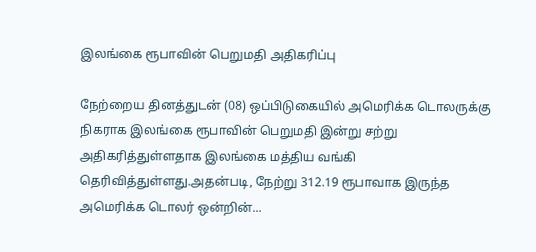இலங்கை ரூபாவின் பெறுமதி அதிகரிப்பு

நேற்றைய தினத்துடன் (08) ஒப்பிடுகையில் அமெரிக்க டொலருக்கு நிகராக இலங்கை ரூபாவின் பெறுமதி இன்று சற்று அதிகரித்துள்ளதாக இலங்கை மத்திய வங்கி தெரிவித்துள்ளது.அதன்படி, நேற்று 312.19 ரூபாவாக இருந்த அமெரிக்க டொலர் ஒன்றின்...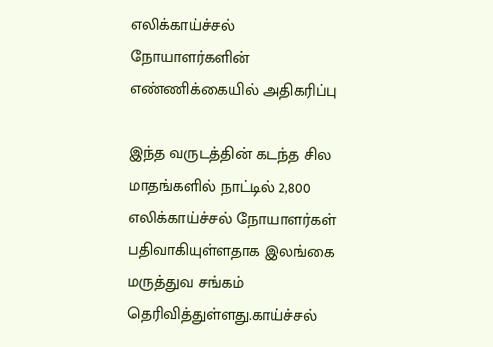எலிக்காய்ச்சல் நோயாளர்களின் எண்ணிக்கையில் அதிகரிப்பு

இந்த வருடத்தின் கடந்த சில மாதங்களில் நாட்டில் 2,800 எலிக்காய்ச்சல் நோயாளர்கள் பதிவாகியுள்ளதாக இலங்கை மருத்துவ சங்கம் தெரிவித்துள்ளது.காய்ச்சல்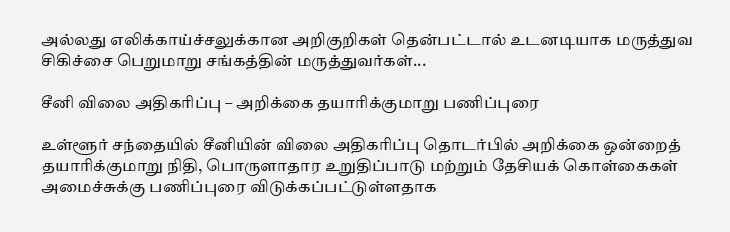அல்லது எலிக்காய்ச்சலுக்கான அறிகுறிகள் தென்பட்டால் உடனடியாக மருத்துவ சிகிச்சை பெறுமாறு சங்கத்தின் மருத்துவர்கள்...

சீனி விலை அதிகரிப்பு – அறிக்கை தயாரிக்குமாறு பணிப்புரை

உள்ளூர் சந்தையில் சீனியின் விலை அதிகரிப்பு தொடர்பில் அறிக்கை ஒன்றைத் தயாரிக்குமாறு நிதி, பொருளாதார உறுதிப்பாடு மற்றும் தேசியக் கொள்கைகள் அமைச்சுக்கு பணிப்புரை விடுக்கப்பட்டுள்ளதாக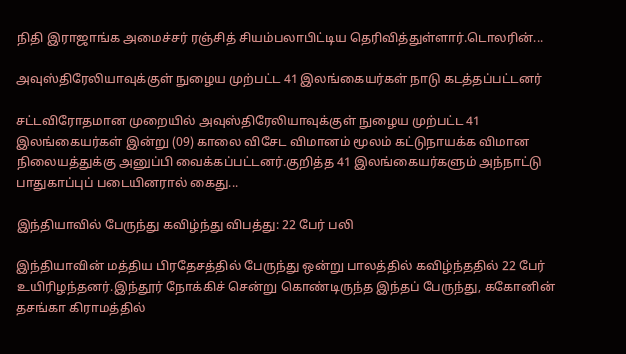நிதி இராஜாங்க அமைச்சர் ரஞ்சித் சியம்பலாபிட்டிய தெரிவித்துள்ளார்.டொலரின்...

அவுஸ்திரேலியாவுக்குள் நுழைய முற்பட்ட 41 இலங்கையர்கள் நாடு கடத்தப்பட்டனர்

சட்டவிரோதமான முறையில் அவுஸ்திரேலியாவுக்குள் நுழைய முற்பட்ட 41 இலங்கையர்கள் இன்று (09) காலை விசேட விமானம் மூலம் கட்டுநாயக்க விமான நிலையத்துக்கு அனுப்பி வைக்கப்பட்டனர்.குறித்த 41 இலங்கையர்களும் அந்நாட்டு பாதுகாப்புப் படையினரால் கைது...

இந்தியாவில் பேருந்து கவிழ்ந்து விபத்து: 22 பேர் பலி

இந்தியாவின் மத்திய பிரதேசத்தில் பேருந்து ஒன்று பாலத்தில் கவிழ்ந்ததில் 22 பேர் உயிரிழந்தனர்.இந்தூர் நோக்கிச் சென்று கொண்டிருந்த இந்தப் பேருந்து, ககோனின் தசங்கா கிராமத்தில்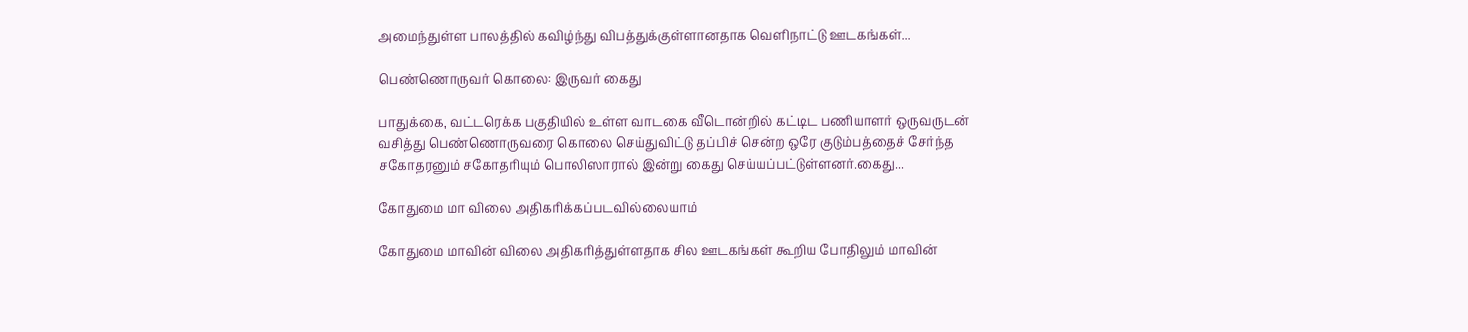அமைந்துள்ள பாலத்தில் கவிழ்ந்து விபத்துக்குள்ளானதாக வெளிநாட்டு ஊடகங்கள்...

பெண்ணொருவர் கொலை: இருவர் கைது

பாதுக்கை, வட்டரெக்க பகுதியில் உள்ள வாடகை வீடொன்றில் கட்டிட பணியாளர் ஒருவருடன் வசித்து பெண்ணொருவரை கொலை செய்துவிட்டு தப்பிச் சென்ற ஒரே குடும்பத்தைச் சேர்ந்த சகோதரனும் சகோதரியும் பொலிஸாரால் இன்று கைது செய்யப்பட்டுள்ளனர்.கைது...

கோதுமை மா விலை அதிகரிக்கப்படவில்லையாம்

கோதுமை மாவின் விலை அதிகரித்துள்ளதாக சில ஊடகங்கள் கூறிய போதிலும் மாவின்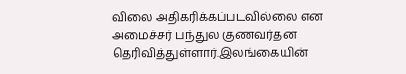விலை அதிகரிக்கப்படவில்லை என அமைச்சர் பந்துல குணவர்தன தெரிவித்துள்ளார்.இலங்கையின்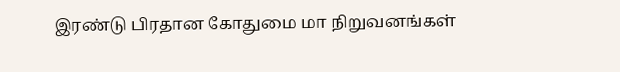இரண்டு பிரதான கோதுமை மா நிறுவனங்கள்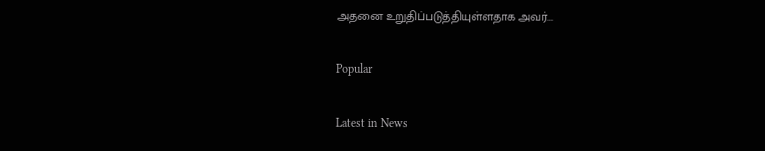அதனை உறுதிப்படுத்தியுள்ளதாக அவர்...

Popular

Latest in News